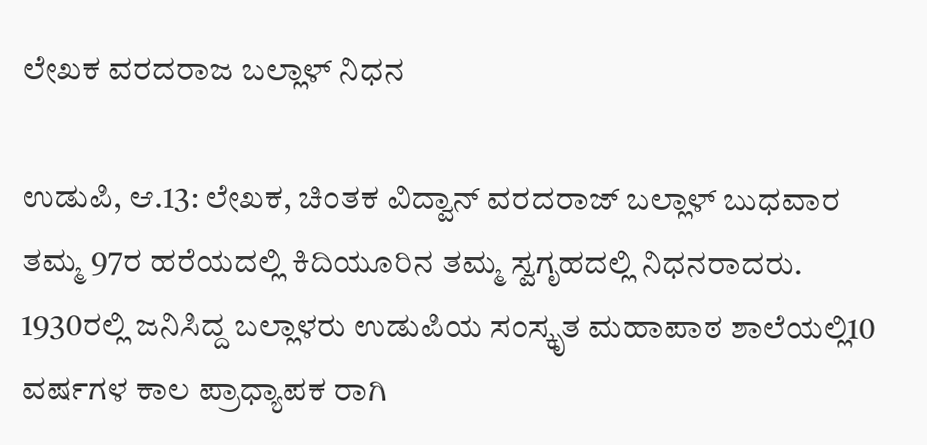ಲೇಖಕ ವರದರಾಜ ಬಲ್ಲಾಳ್ ನಿಧನ

ಉಡುಪಿ, ಆ.13: ಲೇಖಕ, ಚಿಂತಕ ವಿದ್ವಾನ್ ವರದರಾಜ್ ಬಲ್ಲಾಳ್ ಬುಧವಾರ ತಮ್ಮ 97ರ ಹರೆಯದಲ್ಲಿ ಕಿದಿಯೂರಿನ ತಮ್ಮ ಸ್ವಗೃಹದಲ್ಲಿ ನಿಧನರಾದರು.
1930ರಲ್ಲಿ ಜನಿಸಿದ್ದ ಬಲ್ಲಾಳರು ಉಡುಪಿಯ ಸಂಸ್ಕೃತ ಮಹಾಪಾಠ ಶಾಲೆಯಲ್ಲಿ10 ವರ್ಷಗಳ ಕಾಲ ಪ್ರಾಧ್ಯಾಪಕ ರಾಗಿ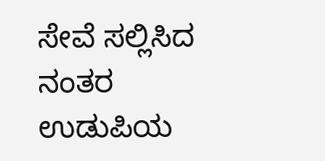ಸೇವೆ ಸಲ್ಲಿಸಿದ ನಂತರ ಉಡುಪಿಯ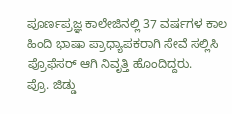ಪೂರ್ಣಪ್ರಜ್ಞ ಕಾಲೇಜಿನಲ್ಲಿ 37 ವರ್ಷಗಳ ಕಾಲ ಹಿಂದಿ ಭಾಷಾ ಪ್ರಾಧ್ಯಾಪಕರಾಗಿ ಸೇವೆ ಸಲ್ಲಿಸಿ ಪ್ರೊಫೆಸರ್ ಆಗಿ ನಿವೃತ್ತಿ ಹೊಂದಿದ್ದರು.
ಪ್ರೊ. ಜಿಡ್ಡು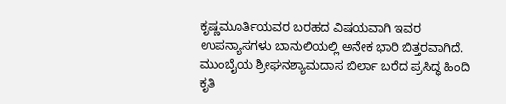ಕೃಷ್ಣಮೂರ್ತಿಯವರ ಬರಹದ ವಿಷಯವಾಗಿ ಇವರ ಉಪನ್ಯಾಸಗಳು ಬಾನುಲಿಯಲ್ಲಿ ಅನೇಕ ಭಾರಿ ಬಿತ್ತರವಾಗಿದೆ. ಮುಂಬೈಯ ಶ್ರೀಘನಶ್ಯಾಮದಾಸ ಬಿರ್ಲಾ ಬರೆದ ಪ್ರಸಿದ್ಧ ಹಿಂದಿ ಕೃತಿ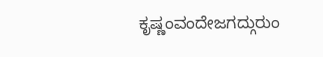ಕೃಷ್ಣಂವಂದೇಜಗದ್ಗುರುಂ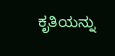ಕೃತಿಯನ್ನು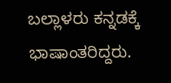ಬಲ್ಲಾಳರು ಕನ್ನಡಕ್ಕೆ ಭಾಷಾಂತರಿದ್ದರು.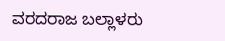ವರದರಾಜ ಬಲ್ಲಾಳರು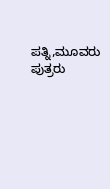ಪತ್ನಿ,ಮೂವರು ಪುತ್ರರು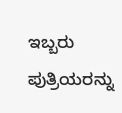ಇಬ್ಬರು ಪುತ್ರಿಯರನ್ನು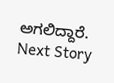ಅಗಲಿದ್ದಾರೆ.
Next Story